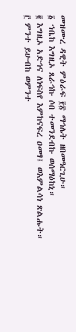መዝሙረ ዳዊት ምዕራፍ ፻፳ ማኅሌት ዘበመዓርጊሁ።
፩ ኀቤከ እግዚኦ ጸራኅኩ ሶበ ተመንደብኩ ወሰማዕከኒ።
፪ እግዚኦ አድኅና ለነፍስየ እምከናፍረ ዐመፃ፤ ወእምልሳነ ጽልሑት።
፫ ምንተ ይሁብከ ወምንተ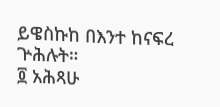ይዌስኩከ በእንተ ከናፍረ ጕሕሉት።
፬ አሕጻሁ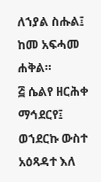ለኀያል ስሑል፤ ከመ አፍሓመ ሐቅል።
፭ ሴልየ ዘርሕቀ ማኅደርየ፤ ወኀደርኩ ውስተ አዕጻዳተ እለ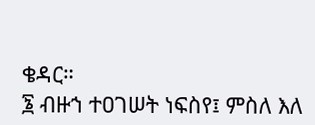ቄዳር።
፮ ብዙኀ ተዐገሠት ነፍስየ፤ ምስለ እለ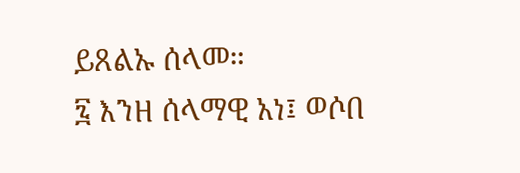ይጸልኡ ሰላመ።
፯ እንዘ ሰላማዊ አነ፤ ወሶበ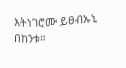እትነገሮሙ ይፀብኡኒ በከንቱ።